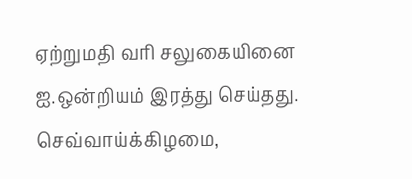ஏற்றுமதி வரி சலுகையினை ஐ.ஒன்றியம் இரத்து செய்தது.
செவ்வாய்க்கிழமை,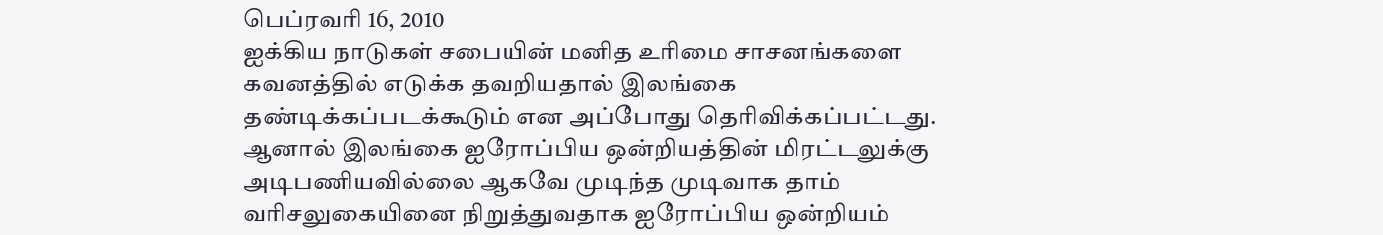பெப்ரவரி 16, 2010
ஐக்கிய நாடுகள் சபையின் மனித உரிமை சாசனங்களை கவனத்தில் எடுக்க தவறியதால் இலங்கை தண்டிக்கப்படக்கூடும் என அப்போது தெரிவிக்கப்பட்டது.
ஆனால் இலங்கை ஐரோப்பிய ஒன்றியத்தின் மிரட்டலுக்கு அடிபணியவில்லை ஆகவே முடிந்த முடிவாக தாம் வரிசலுகையினை நிறுத்துவதாக ஐரோப்பிய ஒன்றியம்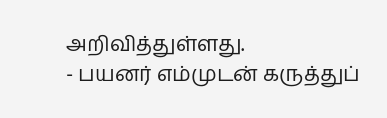அறிவித்துள்ளது.
- பயனர் எம்முடன் கருத்துப்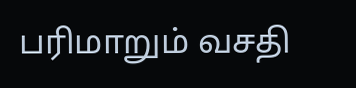பரிமாறும் வசதி